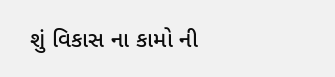શું વિકાસ ના કામો ની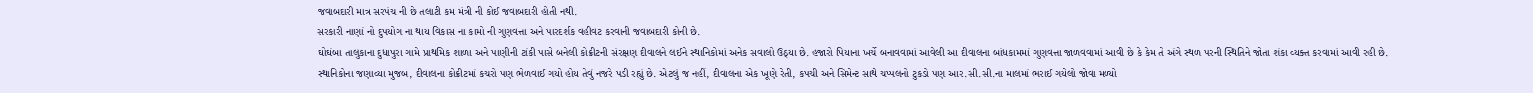જવાબદારી માત્ર સરપંચ ની છે તલાટી કમ મંત્રી ની કોઈ જવાબદારી હોતી નથી.
સરકારી નાણાં નો દુપયોગ ના થાય વિકાસ ના કામો ની ગુણવત્તા અને પારદર્શક વહીવટ કરવાની જવાબદારી કોની છે.
ઘોઘંબા તાલુકાના દુધાપુરા ગામે પ્રાથમિક શાળા અને પાણીની ટાંકી પાસે બનેલી કોક્રીટની સંરક્ષણ દીવાલને લઈને સ્થાનિકોમાં અનેક સવાલો ઉઠ્યા છે. હજારો પિયાના ખર્ચે બનાવવામાં આવેલી આ દીવાલના બાંધકામમાં ગુણવત્તા જાળવવામાં આવી છે કે કેમ તે અંગે સ્થળ પરની સ્થિતિને જોતા શંકા વ્યક્ત કરવામાં આવી રહી છે.
સ્થાનિકોના જણાવ્યા મુજબ, દીવાલના કોક્રીટમાં કચરો પણ ભેળવાઈ ગયો હોય તેવું નજરે પડી રહ્યું છે. એટલું જ નહીં, દીવાલના એક ખૂણે રેતી, કપચી અને સિમેન્ટ સાથે ચપ્પલનો ટુકડો પણ આર.સી.સી.ના માલમાં ભરાઈ ગયેલો જોવા મળ્યો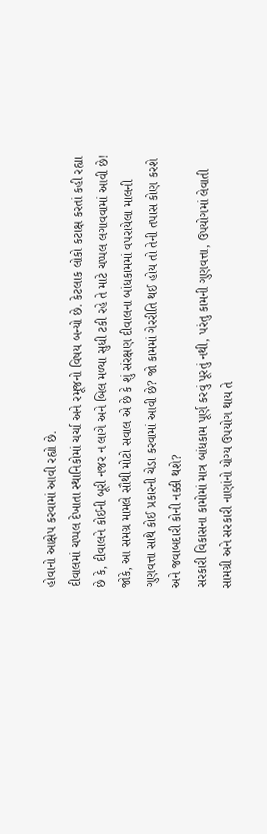હોવાનો આક્ષેપ કરવામાં આવી રહ્યો છે.
દીવાલમાં ચપ્પલ દેખાતા સ્થાનિકોમાં ચર્ચા અને રમૂજનો વિષય બન્યો છે. કેટલાક લોકો કટાક્ષ કરતાં કહી રહ્યા છે કે, દીવાલને કોઈની બૂરી નજર ન લાગે અને બિલ મળ્યા સુધી ટકી રહે તે માટે ચપ્પલ લગાવવામાં આવી છે!
જોકે, આ સમગ્ર મામલે સૌથી મોટો સવાલ એ છે કે શું સંરક્ષણ દીવાલના બાંધકામમાં વપરાયેલા માલની ગુણવત્તા સાથે કોઈ પ્રકારની ચેડા કરવામાં આવી છે? જો કામમાં ગેરરીતિ થઈ હોય તો તેની તપાસ કોણ કરશે અને જવાબદારી કોની નક્કી થશે?
સરકારી વિકાસના કામોમાં માત્ર બાંધકામ પૂર્ણ કરવું પૂરતું નથી, પરંતુ કામની ગુણવત્તા, ઉપયોગમાં લેવાતી સામગ્રી અને સરકારી નાણાંનો યોગ્ય ઉપયોગ થાય તે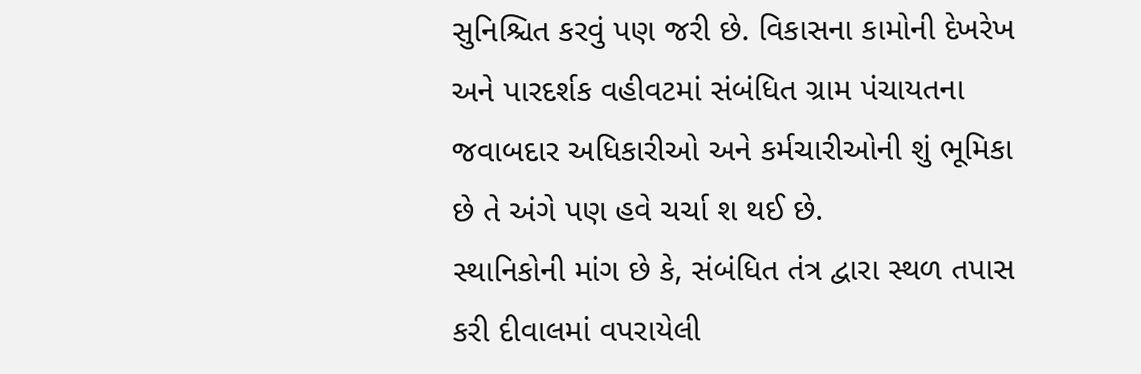સુનિશ્ચિત કરવું પણ જરી છે. વિકાસના કામોની દેખરેખ અને પારદર્શક વહીવટમાં સંબંધિત ગ્રામ પંચાયતના જવાબદાર અધિકારીઓ અને કર્મચારીઓની શું ભૂમિકા છે તે અંગે પણ હવે ચર્ચા શ થઈ છે.
સ્થાનિકોની માંગ છે કે, સંબંધિત તંત્ર દ્વારા સ્થળ તપાસ કરી દીવાલમાં વપરાયેલી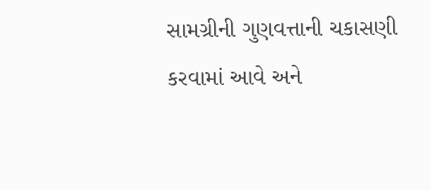સામગ્રીની ગુણવત્તાની ચકાસણી કરવામાં આવે અને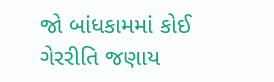જો બાંધકામમાં કોઈ ગેરરીતિ જણાય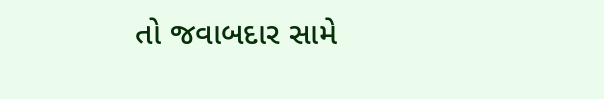તો જવાબદાર સામે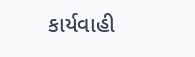કાર્યવાહી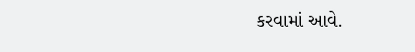કરવામાં આવે.